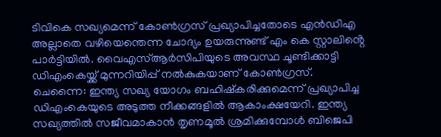ടിവികെ സഖ്യമെന്ന് കോൺഗ്രസ് പ്രഖ്യാപിച്ചതോടെ എൻഡിഎ അല്ലാതെ വഴിയെന്തെന്ന ചോദ്യം ഉയരുന്നുണ്ട് എം കെ സ്റ്റാലിൻ്റെ പാർട്ടിയിൽ. വൈഎസ്ആർസിപിയുടെ അവസ്ഥ ചൂണ്ടിക്കാട്ടി ഡിഎംകെയ്ക്ക് മുന്നറിയിപ്പ് നൽകുകയാണ് കോൺഗ്രസ്.
ചെന്നൈ: ഇന്ത്യ സഖ്യ യോഗം ബഹിഷ്കരിക്കുമെന്ന് പ്രഖ്യാപിച്ച ഡിഎംകെയുടെ അടുത്ത നീക്കങ്ങളിൽ ആകാംക്ഷയേറി. ഇന്ത്യ സഖ്യത്തിൽ സജീവമാകാൻ തൃണമൂൽ ശ്രമിക്കുമ്പോൾ ബിജെപി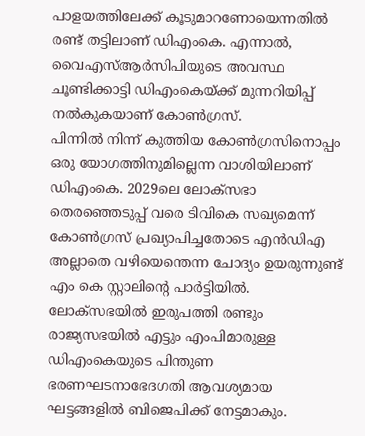പാളയത്തിലേക്ക് കൂടുമാറണോയെന്നതിൽ രണ്ട് തട്ടിലാണ് ഡിഎംകെ. എന്നാൽ, വൈഎസ്ആർസിപിയുടെ അവസ്ഥ ചൂണ്ടിക്കാട്ടി ഡിഎംകെയ്ക്ക് മുന്നറിയിപ്പ് നൽകുകയാണ് കോൺഗ്രസ്.
പിന്നിൽ നിന്ന് കുത്തിയ കോൺഗ്രസിനൊപ്പം ഒരു യോഗത്തിനുമില്ലെന്ന വാശിയിലാണ് ഡിഎംകെ. 2029ലെ ലോക്സഭാ തെരഞ്ഞെടുപ്പ് വരെ ടിവികെ സഖ്യമെന്ന് കോൺഗ്രസ് പ്രഖ്യാപിച്ചതോടെ എൻഡിഎ അല്ലാതെ വഴിയെന്തെന്ന ചോദ്യം ഉയരുന്നുണ്ട് എം കെ സ്റ്റാലിൻ്റെ പാർട്ടിയിൽ. ലോക്സഭയിൽ ഇരുപത്തി രണ്ടും രാജ്യസഭയിൽ എട്ടും എംപിമാരുള്ള ഡിഎംകെയുടെ പിന്തുണ ഭരണഘടനാഭേദഗതി ആവശ്യമായ ഘട്ടങ്ങളിൽ ബിജെപിക്ക് നേട്ടമാകും.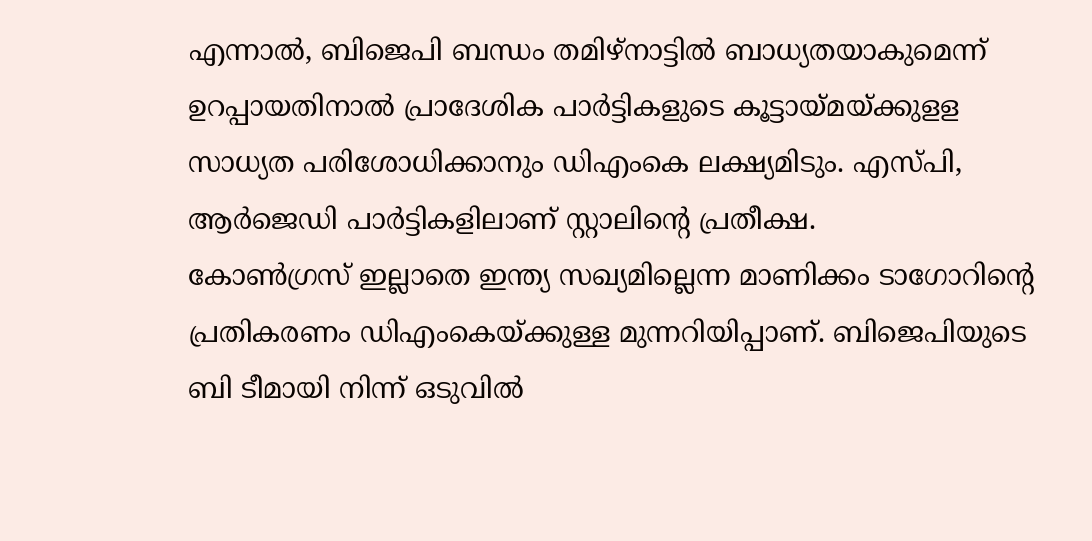എന്നാൽ, ബിജെപി ബന്ധം തമിഴ്നാട്ടിൽ ബാധ്യതയാകുമെന്ന് ഉറപ്പായതിനാൽ പ്രാദേശിക പാർട്ടികളുടെ കൂട്ടായ്മയ്ക്കുളള സാധ്യത പരിശോധിക്കാനും ഡിഎംകെ ലക്ഷ്യമിടും. എസ്പി, ആർജെഡി പാർട്ടികളിലാണ് സ്റ്റാലിൻ്റെ പ്രതീക്ഷ.
കോൺഗ്രസ് ഇല്ലാതെ ഇന്ത്യ സഖ്യമില്ലെന്ന മാണിക്കം ടാഗോറിൻ്റെ പ്രതികരണം ഡിഎംകെയ്ക്കുള്ള മുന്നറിയിപ്പാണ്. ബിജെപിയുടെ ബി ടീമായി നിന്ന് ഒടുവിൽ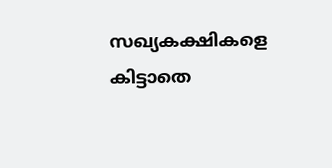സഖ്യകക്ഷികളെ കിട്ടാതെ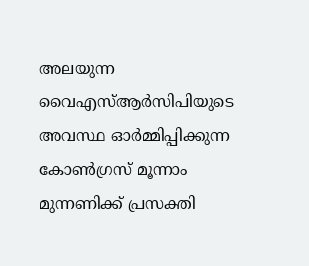അലയുന്ന വൈഎസ്ആർസിപിയുടെ അവസ്ഥ ഓർമ്മിപ്പിക്കുന്ന കോൺഗ്രസ് മൂന്നാം മുന്നണിക്ക് പ്രസക്തി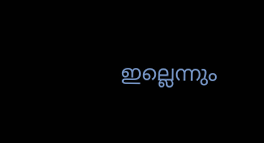ഇല്ലെന്നും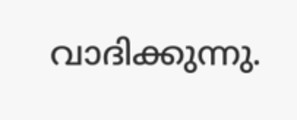വാദിക്കുന്നു.